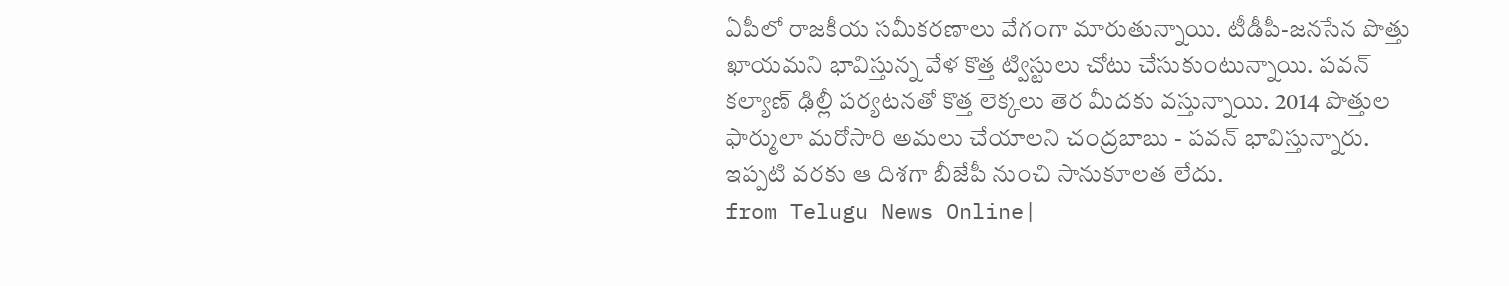ఏపీలో రాజకీయ సమీకరణాలు వేగంగా మారుతున్నాయి. టీడీపీ-జనసేన పొత్తు ఖాయమని భావిస్తున్న వేళ కొత్త ట్విస్టులు చోటు చేసుకుంటున్నాయి. పవన్ కల్యాణ్ ఢిల్లీ పర్యటనతో కొత్త లెక్కలు తెర మీదకు వస్తున్నాయి. 2014 పొత్తుల ఫార్ములా మరోసారి అమలు చేయాలని చంద్రబాబు - పవన్ భావిస్తున్నారు. ఇప్పటి వరకు ఆ దిశగా బీజేపీ నుంచి సానుకూలత లేదు.
from Telugu News Online|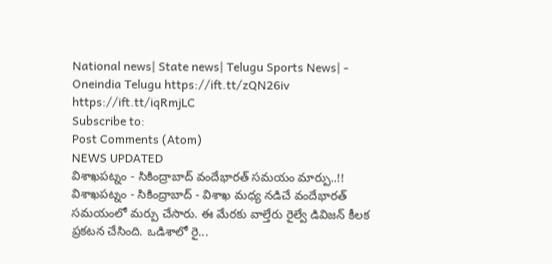National news| State news| Telugu Sports News| - Oneindia Telugu https://ift.tt/zQN26iv
https://ift.tt/iqRmjLC
Subscribe to:
Post Comments (Atom)
NEWS UPDATED
విశాఖపట్నం - సికింద్రాబాద్ వందేభారత్ సమయం మార్పు..!!
విశాఖపట్నం - సికింద్రాబాద్ - విశాఖ మధ్య నడిచే వందేభారత్ సమయంలో మర్పు చేసారు. ఈ మేరకు వాల్తేరు రైల్వే డివిజన్ కీలక ప్రకటన చేసింది. ఒడిశాలో రై...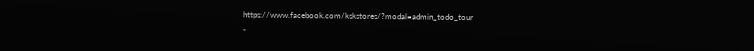https://www.facebook.com/kskstores/?modal=admin_todo_tour
-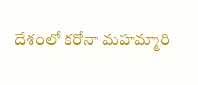దేశంలో కరోనా మహమ్మారి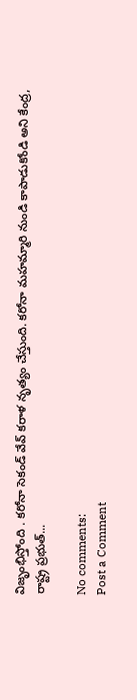విజృంభిస్తోంది . కరోనా సెకండ్ వేవ్ కరాళ నృత్యం చేస్తుంది. కరోనా మహమ్మారి నుండి కాపాడుకోండి అని కేంద్ర, రాష్ట్ర ప్రభుత్...

No comments:
Post a Comment